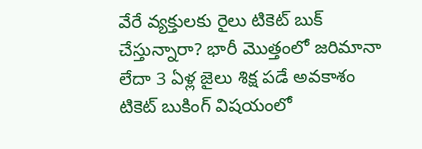వేరే వ్యక్తులకు రైలు టికెట్ బుక్ చేస్తున్నారా? భారీ మొత్తంలో జరిమానా లేదా 3 ఏళ్ల జైలు శిక్ష పడే అవకాశం
టికెట్ బుకింగ్ విషయంలో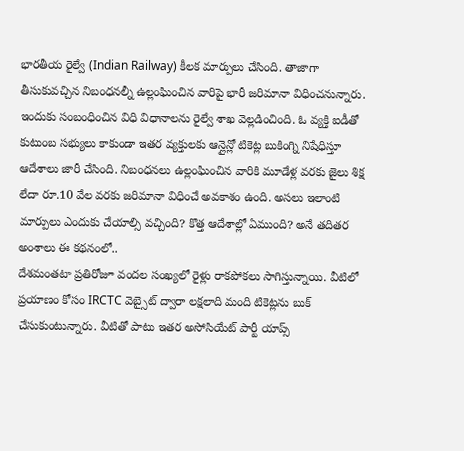భారతీయ రైల్వే (Indian Railway) కీలక మార్పులు చేసింది. తాజాగా తీసుకువచ్చిన నిబంధనల్నీ ఉల్లంఘించిన వారిపై భారీ జరిమానా విధించనున్నారు. ఇందుకు సంబంధించిన విధి విధానాలను రైల్వే శాఖ వెల్లడించింది. ఓ వ్యక్తి ఐడీతో కుటుంబ సభ్యులు కాకుండా ఇతర వ్యక్తులకు ఆన్లైన్లో టికెట్ల బుకింగ్ని నిషేధిస్తూ ఆదేశాలు జారీ చేసింది. నిబంధనలు ఉల్లంఘించిన వారికి మూడేళ్ల వరకు జైలు శిక్ష లేదా రూ.10 వేల వరకు జరిమానా విధించే అవకాశం ఉంది. అసలు ఇలాంటి మార్పులు ఎందుకు చేయాల్సి వచ్చింది? కొత్త ఆదేశాల్లో ఏముంది? అనే తదితర అంశాలు ఈ కథనంలో..
దేశమంతటా ప్రతిరోజూ వందల సంఖ్యలో రైళ్లు రాకపోకలు సాగిస్తున్నాయి. వీటిలో ప్రయాణం కోసం IRCTC వెబ్సైట్ ద్వారా లక్షలాది మంది టికెట్లను బుక్ చేసుకుంటున్నారు. వీటితో పాటు ఇతర అసోసియేట్ పార్టీ యాప్స్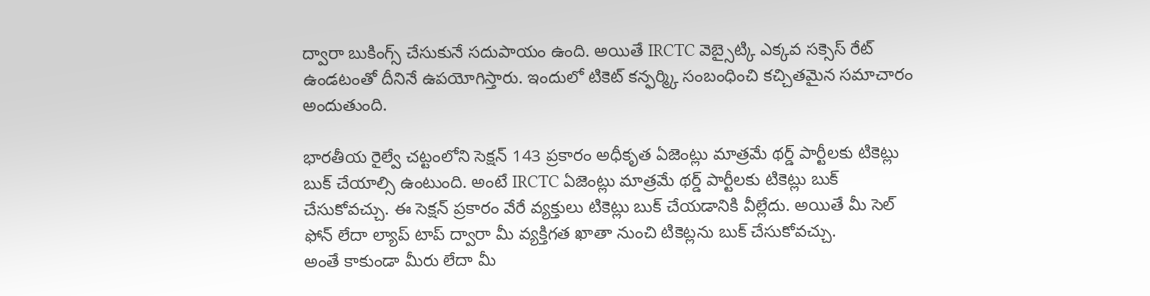ద్వారా బుకింగ్స్ చేసుకునే సదుపాయం ఉంది. అయితే IRCTC వెబ్సైట్కి ఎక్కవ సక్సెస్ రేట్ ఉండటంతో దీనినే ఉపయోగిస్తారు. ఇందులో టికెట్ కన్ఫర్మ్కి సంబంధించి కచ్చితమైన సమాచారం అందుతుంది.

భారతీయ రైల్వే చట్టంలోని సెక్షన్ 143 ప్రకారం అధీకృత ఏజెంట్లు మాత్రమే థర్డ్ పార్టీలకు టికెట్లు బుక్ చేయాల్సి ఉంటుంది. అంటే IRCTC ఏజెంట్లు మాత్రమే థర్డ్ పార్టీలకు టికెట్లు బుక్ చేసుకోవచ్చు. ఈ సెక్షన్ ప్రకారం వేరే వ్యక్తులు టికెట్లు బుక్ చేయడానికి వీల్లేదు. అయితే మీ సెల్ ఫోన్ లేదా ల్యాప్ టాప్ ద్వారా మీ వ్యక్తిగత ఖాతా నుంచి టికెట్లను బుక్ చేసుకోవచ్చు.
అంతే కాకుండా మీరు లేదా మీ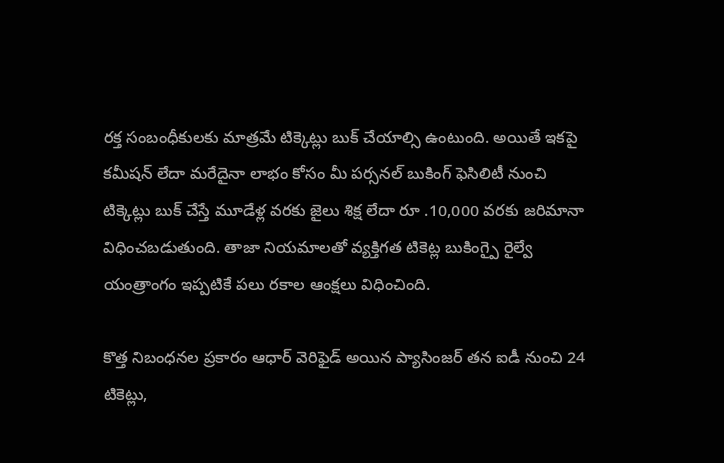రక్త సంబంధీకులకు మాత్రమే టిక్కెట్లు బుక్ చేయాల్సి ఉంటుంది. అయితే ఇకపై కమీషన్ లేదా మరేదైనా లాభం కోసం మీ పర్సనల్ బుకింగ్ ఫెసిలిటీ నుంచి టిక్కెట్లు బుక్ చేస్తే మూడేళ్ల వరకు జైలు శిక్ష లేదా రూ .10,000 వరకు జరిమానా విధించబడుతుంది. తాజా నియమాలతో వ్యక్తిగత టికెట్ల బుకింగ్పై రైల్వే యంత్రాంగం ఇప్పటికే పలు రకాల ఆంక్షలు విధించింది.

కొత్త నిబంధనల ప్రకారం ఆధార్ వెరిఫైడ్ అయిన ప్యాసింజర్ తన ఐడీ నుంచి 24 టికెట్లు,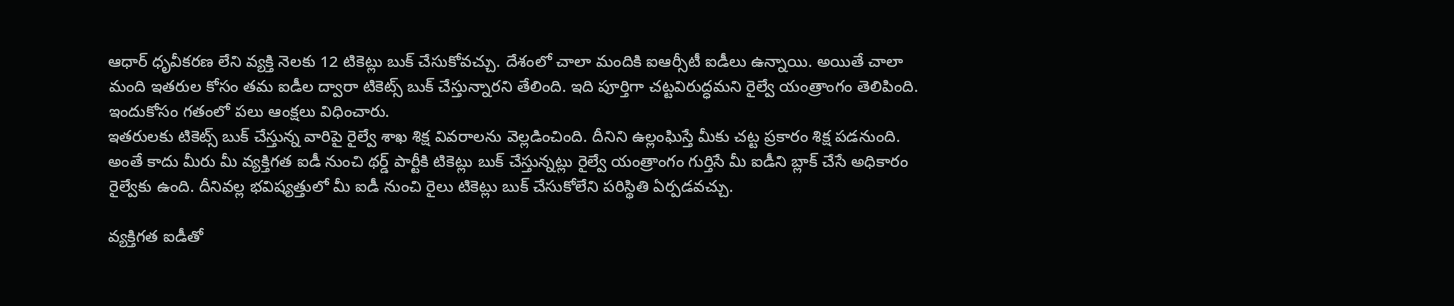ఆధార్ ధృవీకరణ లేని వ్యక్తి నెలకు 12 టికెట్లు బుక్ చేసుకోవచ్చు. దేశంలో చాలా మందికి ఐఆర్సీటీ ఐడీలు ఉన్నాయి. అయితే చాలా మంది ఇతరుల కోసం తమ ఐడీల ద్వారా టికెట్స్ బుక్ చేస్తున్నారని తేలింది. ఇది పూర్తిగా చట్టవిరుద్ధమని రైల్వే యంత్రాంగం తెలిపింది. ఇందుకోసం గతంలో పలు ఆంక్షలు విధించారు.
ఇతరులకు టికెట్స్ బుక్ చేస్తున్న వారిపై రైల్వే శాఖ శిక్ష వివరాలను వెల్లడించింది. దీనిని ఉల్లంఘిస్తే మీకు చట్ట ప్రకారం శిక్ష పడనుంది. అంతే కాదు మీరు మీ వ్యక్తిగత ఐడీ నుంచి థర్డ్ పార్టీకి టికెట్లు బుక్ చేస్తున్నట్లు రైల్వే యంత్రాంగం గుర్తిసే మీ ఐడీని బ్లాక్ చేసే అధికారం రైల్వేకు ఉంది. దీనివల్ల భవిష్యత్తులో మీ ఐడీ నుంచి రైలు టికెట్లు బుక్ చేసుకోలేని పరిస్థితి ఏర్పడవచ్చు.

వ్యక్తిగత ఐడీతో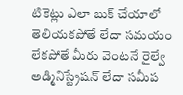టికెట్లు ఎలా బుక్ చేయాలో తెలియకపోతే లేదా సమయం లేకపోతే మీరు వెంటనే రైల్వే అడ్మినిస్ట్రేషన్ లేదా సమీప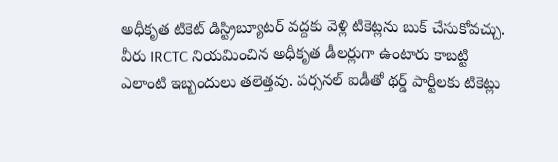అధీకృత టికెట్ డిస్ట్రిబ్యూటర్ వద్దకు వెళ్లి టికెట్లను బుక్ చేసుకోవచ్చు. వీరు IRCTC నియమించిన అధీకృత డీలర్లుగా ఉంటారు కాబట్టి ఎలాంటి ఇబ్బందులు తలెత్తవు. పర్సనల్ ఐడీతో థర్డ్ పార్టీలకు టికెట్లు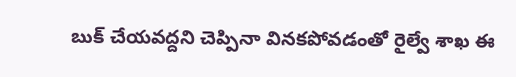బుక్ చేయవద్దని చెప్పినా వినకపోవడంతో రైల్వే శాఖ ఈ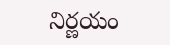నిర్ణయం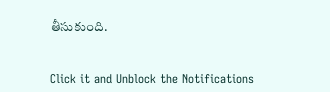తీసుకుంది.


Click it and Unblock the Notifications